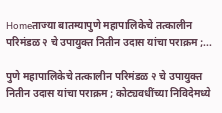Homeताज्या बातम्यापुणे महापालिकेचे तत्कालीन परिमंडळ २ चे उपायुक्त नितीन उदास यांचा पराक्रम ;...

पुणे महापालिकेचे तत्कालीन परिमंडळ २ चे उपायुक्त नितीन उदास यांचा पराक्रम ; कोट्यवधींच्या निविदेमध्ये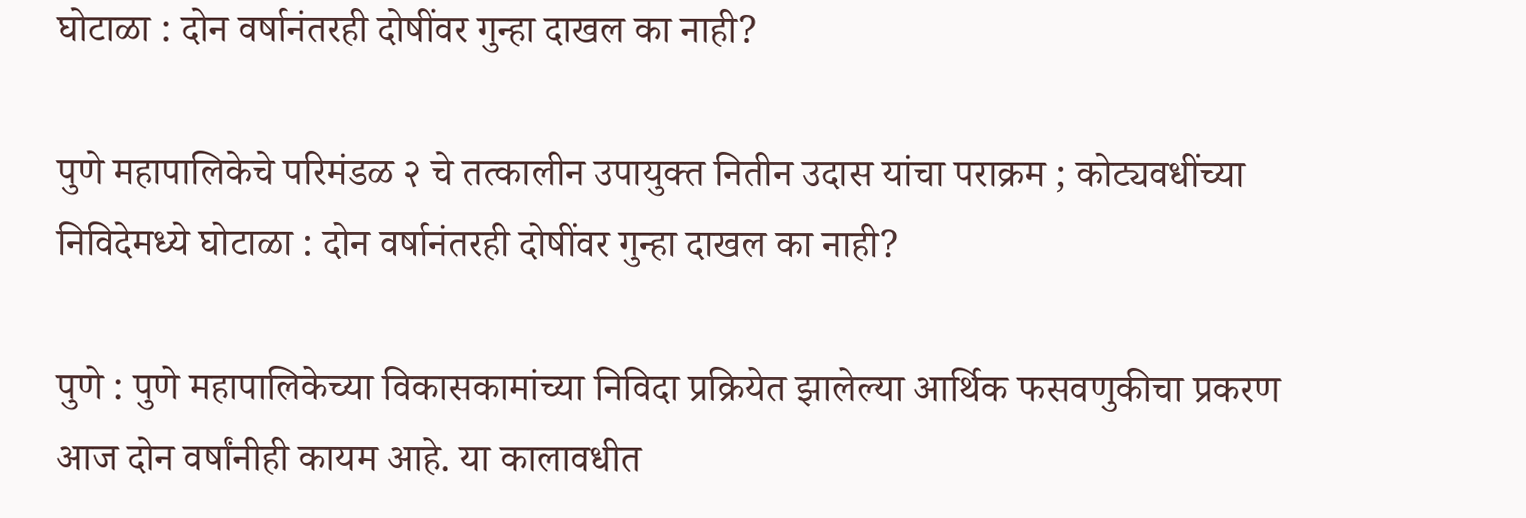घोटाळा : दोन वर्षानंतरही दोषींवर गुन्हा दाखल का नाही?

पुणे महापालिकेचे परिमंडळ २ चे तत्कालीन उपायुक्त नितीन उदास यांचा पराक्रम ; कोट्यवधींच्या निविदेमध्ये घोटाळा : दोन वर्षानंतरही दोषींवर गुन्हा दाखल का नाही?

पुणे : पुणे महापालिकेच्या विकासकामांच्या निविदा प्रक्रियेत झालेल्या आर्थिक फसवणुकीचा प्रकरण आज दोन वर्षांनीही कायम आहे. या कालावधीत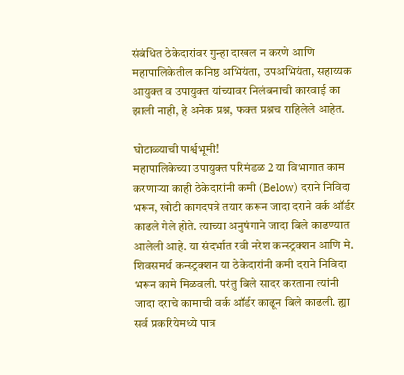संबंधित ठेकेदारांवर गुन्हा दाखल न करणे आणि महापालिकेतील कनिष्ठ अभियंता, उपअभियंता, सहाय्यक आयुक्त व उपायुक्त यांच्यावर निलंबनाची कारवाई का झाली नाही, हे अनेक प्रश्न, फक्त प्रश्नच राहिलेले आहेत.

घोटाळ्याची पार्श्वभूमी!
महापालिकेच्या उपायुक्त परिमंडळ 2 या विभागात काम करणाऱ्या काही ठेकेदारांनी कमी (Below) दराने निविदा भरून, खोटी कागदपत्रे तयार करून जादा दराने वर्क ऑर्डर काढले गेले होते. त्याच्या अनुषंगाने जादा बिले काढण्यात आलेली आहे. या संदर्भात रवी नरेश कन्स्ट्रक्शन आणि मे. शिवसमर्थ कन्स्ट्रक्शन या ठेकेदारांनी कमी दराने निविदा भरून कामे मिळवली. परंतु बिले सादर करताना त्यांनी जादा दराचे कामाची वर्क ऑर्डर काढून बिले काढली. ह्या सर्व प्रकरियेमध्ये पात्र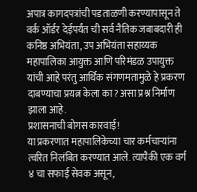अपात्र कागदपत्रांची पडताळणी करण्यापासून ते वर्क ऑर्डर देईपर्यंत ची सर्व नैतिक जबाबदारी ही कनिष्ठ अभियंता, उप अभियंता सहाय्यक महापालिका आयुक्त आणि परिमंडळ उपायुक्त यांची आहे परंतु आर्थिक संगणमतामुळे हे प्रकरण दाबण्याचा प्रयत्न केला का? असा प्रश्न निर्माण झाला आहे.
प्रशासनाची बोगस कारवाई!
या प्रकरणात महापालिकेच्या चार कर्मचार्‍यांना त्वरित निलंबित करण्यात आले. त्यापैकी एक वर्ग ४ चा सफाई सेवक असून,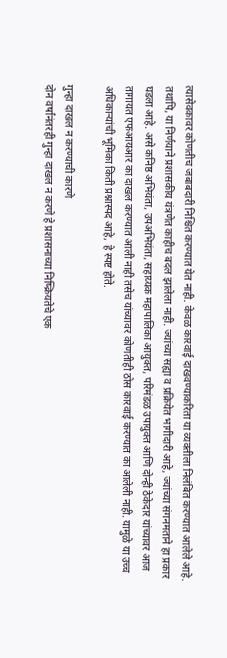त्यासेवकावर कोणतीच जबाबदारी निश्चित करण्यात येत नाही. केवळ कारवाई दाखवण्याकरिता या व्यक्तीला निलंबित करण्यात आलेले आहे. तथापि, या निर्णयाने प्रशासकीय यंत्रणेत काहीच बदल झालेला नाही. ज्यांच्या सह्या व प्रक्रियेत भागीदारी आहे, ज्यांच्या संगनमताने हा प्रकार घडला आहे. असे कनिष्ठ अभियंता, उपअभियंता, सहाय्यक महापालिका आयुक्त, परिमंडळ उपायुक्त आणि दोन्ही ठेकेदार यांच्यावर आज तागायत एफआयआर का दाखल करण्यात आली नाही तसेच यांच्यावर कोणतीही ठोस कारवाई करण्यात का आलेली नाही. यामुळे या उच्च अधिकाऱ्यांची भूमिका किती प्रश्नास्पद आहे, हे स्पष्ट होते.

गुन्हा दाखल न करण्याची कारणे
दोन वर्षांनंतरही गुन्हा दाखल न करणे हे प्रशासनाच्या निष्क्रियतेचे एक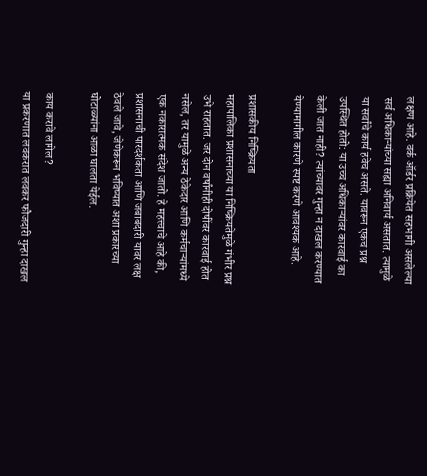लक्षण आहे. वर्क ऑर्डर प्रक्रियेत सहभागी असलेल्या सर्व अधिकाऱ्यांच्या सह्या अनिवार्य असतात. त्यामुळे या सर्वांचे कार्य हवेच असते. यावरून एकच प्रश्न उपस्थित होतो: या उच्च अधिकाऱ्यांवर कारवाई का केली जात नाही? त्यांच्यावर गुन्हा न दाखल करण्यात येण्यामागील कारणे स्पष्ट करणे आवश्यक आहे.

प्रशासकीय निष्क्रियता
महापालिका प्रशासनाच्या या निष्क्रियतेमुळे गंभीर प्रश्न उभे राहतात. जर दोन वर्षांनीही दोषींवर कारवाई होत नसेल, तर यामुळे अन्य ठेकेदार आणि कर्मचार्‍यांमध्ये एक नकारात्मक संदेश जातो. हे महत्त्वाचे आहे की, प्रशासनाची पारदर्शकता आणि जबाबदारी यावर लक्ष ठेवले जावे, जेणेकरून भविष्यात अशा प्रकारच्या घोटाळ्यांना आळा घालता येईल.

काय करावे लागेल?
या प्रकरणात लवकरात लवकर फौजदारी गुन्हा दाखल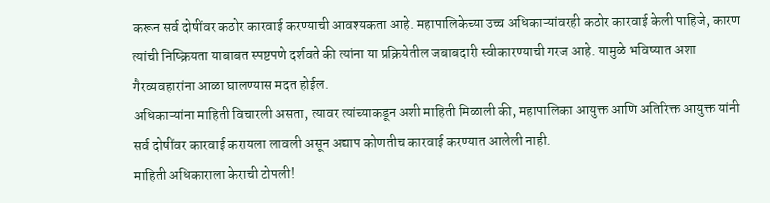करून सर्व दोषींवर कठोर कारवाई करण्याची आवश्यकता आहे. महापालिकेच्या उच्च अधिकाऱ्यांवरही कठोर कारवाई केली पाहिजे, कारण त्यांची निष्क्रियता याबाबत स्पष्टपणे दर्शवते की त्यांना या प्रक्रियेतील जबाबदारी स्वीकारण्याची गरज आहे. यामुळे भविष्यात अशा गैरव्यवहारांना आळा घालण्यास मदत होईल.
अधिकाऱ्यांना माहिती विचारली असता, त्यावर त्यांच्याकडून अशी माहिती मिळाली की, महापालिका आयुक्त आणि अतिरिक्त आयुक्त यांनी सर्व दोषींवर कारवाई करायला लावली असून अद्याप कोणतीच कारवाई करण्यात आलेली नाही.
माहिती अधिकाराला केराची टोपली!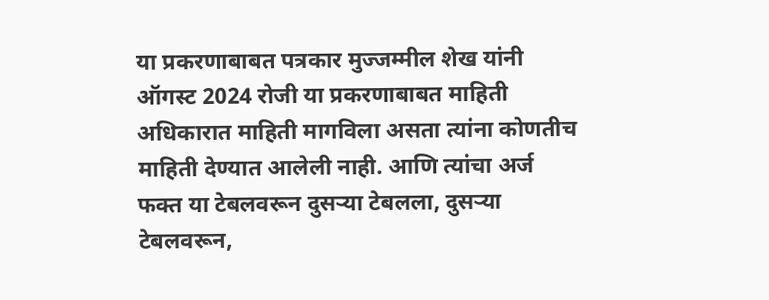या प्रकरणाबाबत पत्रकार मुज्जम्मील शेख यांनी ऑगस्ट 2024 रोजी या प्रकरणाबाबत माहिती अधिकारात माहिती मागविला असता त्यांना कोणतीच माहिती देण्यात आलेली नाही. आणि त्यांचा अर्ज फक्त या टेबलवरून दुसऱ्या टेबलला, दुसऱ्या टेबलवरून,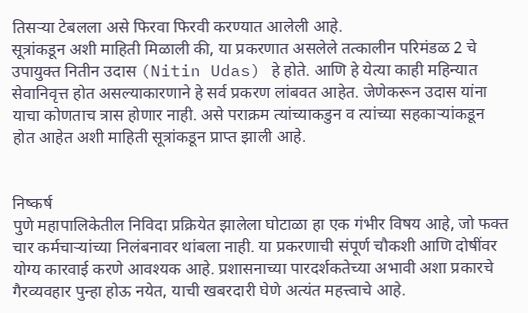तिसऱ्या टेबलला असे फिरवा फिरवी करण्यात आलेली आहे.
सूत्रांकडून अशी माहिती मिळाली की, या प्रकरणात असलेले तत्कालीन परिमंडळ 2 चे उपायुक्त नितीन उदास (Nitin Udas) हे होते. आणि हे येत्या काही महिन्यात सेवानिवृत्त होत असल्याकारणाने हे सर्व प्रकरण लांबवत आहेत. जेणेकरून उदास यांना याचा कोणताच त्रास होणार नाही. असे पराक्रम त्यांच्याकडुन व त्यांच्या सहकाऱ्यांकडून होत आहेत अशी माहिती सूत्रांकडून प्राप्त झाली आहे.


निष्कर्ष
पुणे महापालिकेतील निविदा प्रक्रियेत झालेला घोटाळा हा एक गंभीर विषय आहे, जो फक्त चार कर्मचार्‍यांच्या निलंबनावर थांबला नाही. या प्रकरणाची संपूर्ण चौकशी आणि दोषींवर योग्य कारवाई करणे आवश्यक आहे. प्रशासनाच्या पारदर्शकतेच्या अभावी अशा प्रकारचे गैरव्यवहार पुन्हा होऊ नयेत, याची खबरदारी घेणे अत्यंत महत्त्वाचे आहे.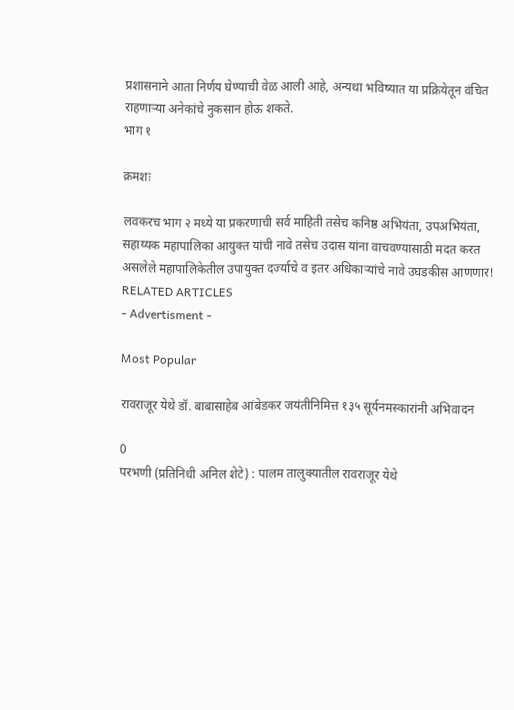प्रशासनाने आता निर्णय घेण्याची वेळ आली आहे, अन्यथा भविष्यात या प्रक्रियेतून वंचित राहणाऱ्या अनेकांचे नुकसान होऊ शकते.
भाग १

क्रमशः

लवकरच भाग २ मध्ये या प्रकरणाची सर्व माहिती तसेच कनिष्ठ अभियंता, उपअभियंता, सहाय्यक महापालिका आयुक्त यांची नावे तसेच उदास यांना वाचवण्यासाठी मदत करत असलेले महापालिकेतील उपायुक्त दर्ज्याचे व इतर अधिकाऱ्यांचे नावे उघडकीस आणणार!
RELATED ARTICLES
- Advertisment -

Most Popular

रावराजूर येथे डॉ. बाबासाहेब आंबेडकर जयंतीनिमित्त १३५ सूर्यनमस्कारांनी अभिवादन

0
परभणी (प्रतिनिधी अनिल शेटे) : पालम तालुक्यातील रावराजूर येथे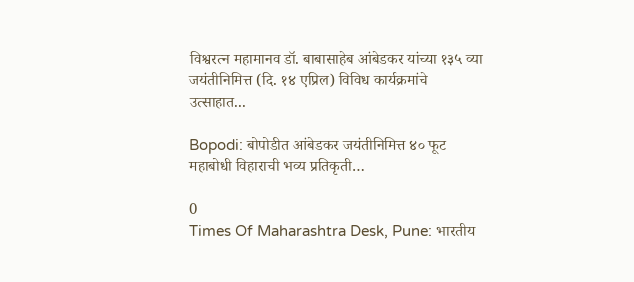विश्वरत्न महामानव डॉ. बाबासाहेब आंबेडकर यांच्या १३५ व्या जयंतीनिमित्त (दि. १४ एप्रिल) विविध कार्यक्रमांचे उत्साहात...

Bopodi: बोपोडीत आंबेडकर जयंतीनिमित्त ४० फूट महाबोधी विहाराची भव्य प्रतिकृती…

0
Times Of Maharashtra Desk, Pune: भारतीय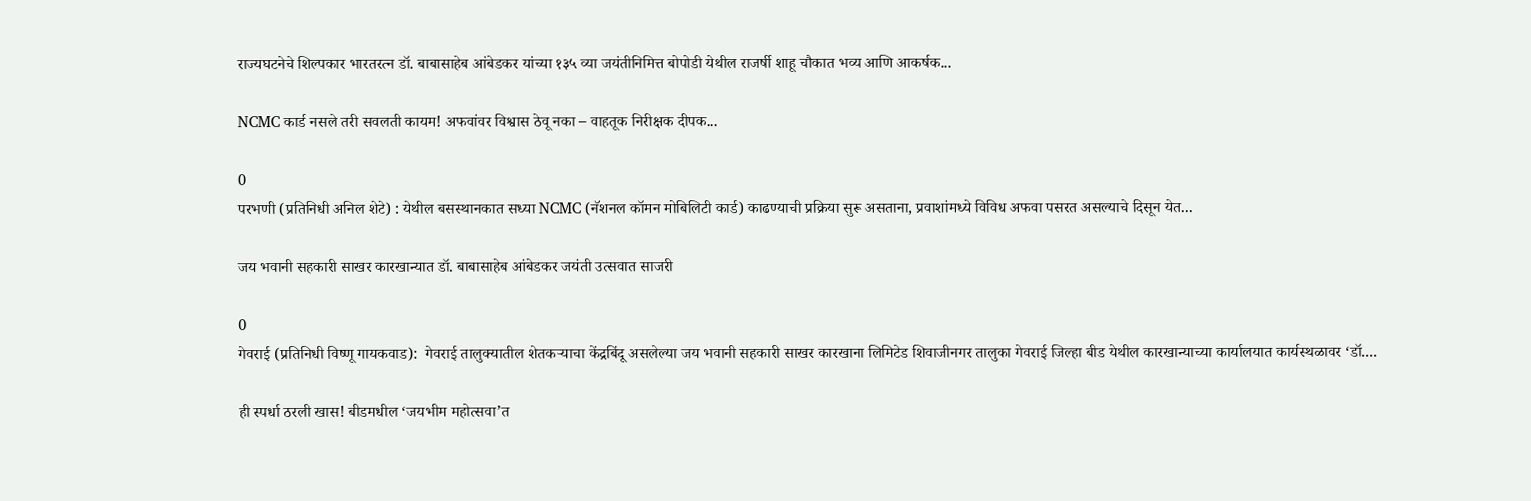राज्यघटनेचे शिल्पकार भारतरत्न डॉ. बाबासाहेब आंबेडकर यांच्या १३५ व्या जयंतीनिमित्त बोपोडी येथील राजर्षी शाहू चौकात भव्य आणि आकर्षक...

NCMC कार्ड नसले तरी सवलती कायम! अफवांवर विश्वास ठेवू नका – वाहतूक निरीक्षक दीपक...

0
परभणी (प्रतिनिधी अनिल शेटे) : येथील बसस्थानकात सध्या NCMC (नॅशनल कॉमन मोबिलिटी कार्ड) काढण्याची प्रक्रिया सुरू असताना, प्रवाशांमध्ये विविध अफवा पसरत असल्याचे दिसून येत...

जय भवानी सहकारी साखर कारखान्यात डॉ. बाबासाहेब आंबेडकर जयंती उत्सवात साजरी

0
गेवराई (प्रतिनिधी विष्णू गायकवाड):  गेवराई तालुक्यातील शेतकऱ्याचा केंद्रबिंदू असलेल्या जय भवानी सहकारी साखर कारखाना लिमिटेड शिवाजीनगर तालुका गेवराई जिल्हा बीड येथील कारखान्याच्या कार्यालयात कार्यस्थळावर ‘डॉ....

ही स्पर्धा ठरली खास! बीडमधील ‘जयभीम महोत्सवा’त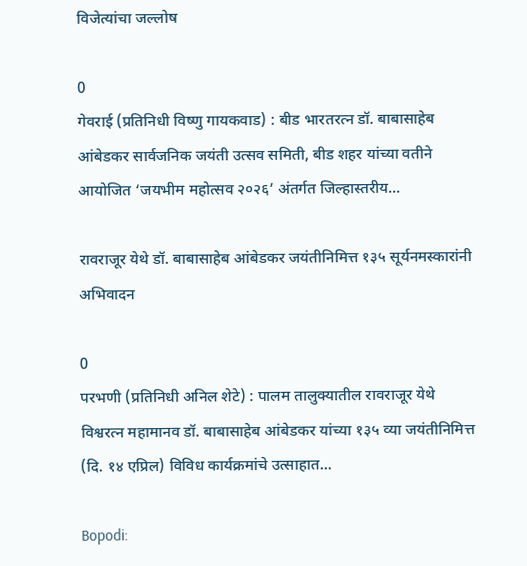विजेत्यांचा जल्लोष

0
गेवराई (प्रतिनिधी विष्णु गायकवाड) : बीड भारतरत्न डॉ. बाबासाहेब आंबेडकर सार्वजनिक जयंती उत्सव समिती, बीड शहर यांच्या वतीने आयोजित ‘जयभीम महोत्सव २०२६’ अंतर्गत जिल्हास्तरीय...

रावराजूर येथे डॉ. बाबासाहेब आंबेडकर जयंतीनिमित्त १३५ सूर्यनमस्कारांनी अभिवादन

0
परभणी (प्रतिनिधी अनिल शेटे) : पालम तालुक्यातील रावराजूर येथे विश्वरत्न महामानव डॉ. बाबासाहेब आंबेडकर यांच्या १३५ व्या जयंतीनिमित्त (दि. १४ एप्रिल) विविध कार्यक्रमांचे उत्साहात...

Bopodi: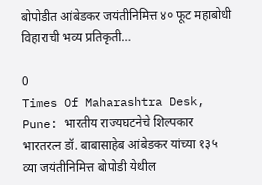बोपोडीत आंबेडकर जयंतीनिमित्त ४० फूट महाबोधी विहाराची भव्य प्रतिकृती…

0
Times Of Maharashtra Desk, Pune: भारतीय राज्यघटनेचे शिल्पकार भारतरत्न डॉ. बाबासाहेब आंबेडकर यांच्या १३५ व्या जयंतीनिमित्त बोपोडी येथील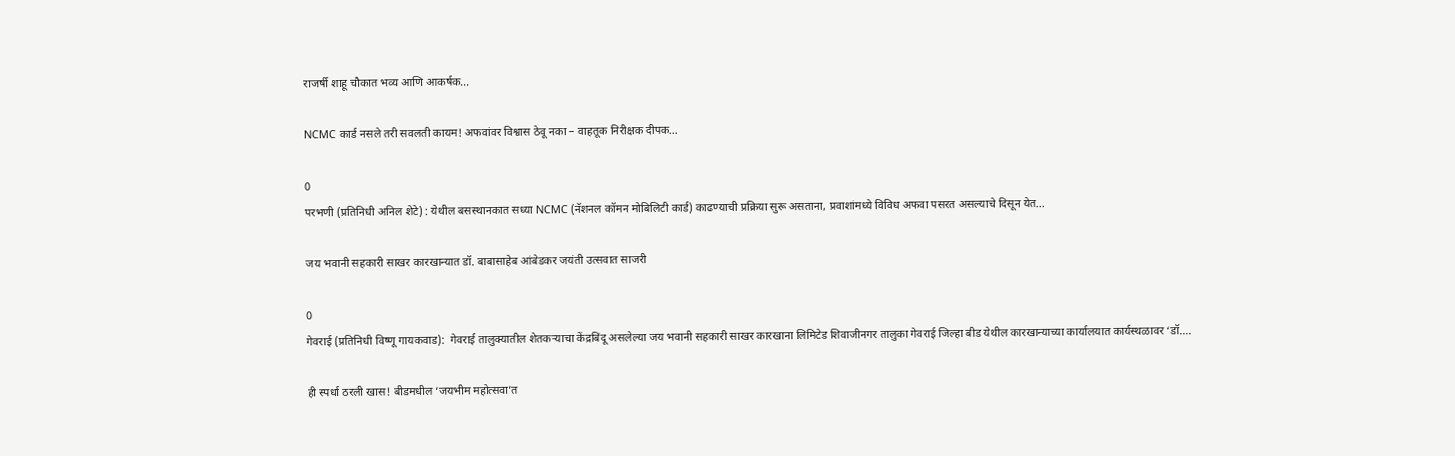राजर्षी शाहू चौकात भव्य आणि आकर्षक...

NCMC कार्ड नसले तरी सवलती कायम! अफवांवर विश्वास ठेवू नका – वाहतूक निरीक्षक दीपक...

0
परभणी (प्रतिनिधी अनिल शेटे) : येथील बसस्थानकात सध्या NCMC (नॅशनल कॉमन मोबिलिटी कार्ड) काढण्याची प्रक्रिया सुरू असताना, प्रवाशांमध्ये विविध अफवा पसरत असल्याचे दिसून येत...

जय भवानी सहकारी साखर कारखान्यात डॉ. बाबासाहेब आंबेडकर जयंती उत्सवात साजरी

0
गेवराई (प्रतिनिधी विष्णू गायकवाड):  गेवराई तालुक्यातील शेतकऱ्याचा केंद्रबिंदू असलेल्या जय भवानी सहकारी साखर कारखाना लिमिटेड शिवाजीनगर तालुका गेवराई जिल्हा बीड येथील कारखान्याच्या कार्यालयात कार्यस्थळावर ‘डॉ....

ही स्पर्धा ठरली खास! बीडमधील ‘जयभीम महोत्सवा’त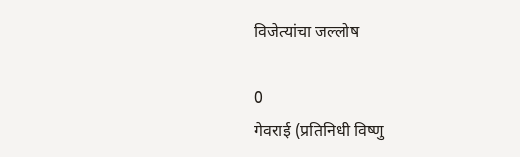विजेत्यांचा जल्लोष

0
गेवराई (प्रतिनिधी विष्णु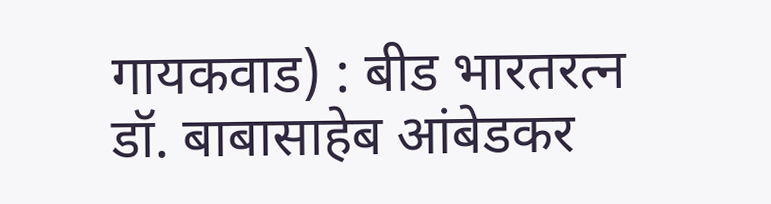गायकवाड) : बीड भारतरत्न डॉ. बाबासाहेब आंबेडकर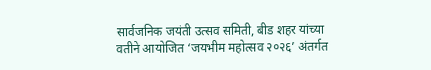सार्वजनिक जयंती उत्सव समिती, बीड शहर यांच्या वतीने आयोजित ‘जयभीम महोत्सव २०२६’ अंतर्गत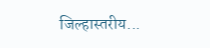जिल्हास्तरीय...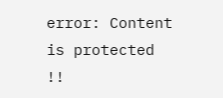error: Content is protected !!